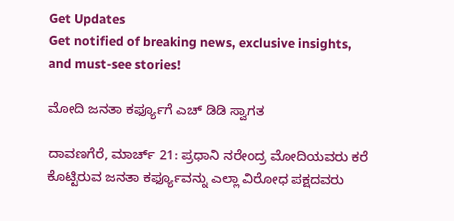Get Updates
Get notified of breaking news, exclusive insights, and must-see stories!

ಮೋದಿ ಜನತಾ ಕರ್ಫ್ಯೂಗೆ ಎಚ್ ಡಿಡಿ ಸ್ವಾಗತ

ದಾವಣಗೆರೆ, ಮಾರ್ಚ್ 21: ಪ್ರಧಾನಿ ನರೇಂದ್ರ ಮೋದಿಯವರು ಕರೆ ಕೊಟ್ಟಿರುವ ಜನತಾ ಕರ್ಫ್ಯೂವನ್ನು ಎಲ್ಲಾ ವಿರೋಧ ಪಕ್ಷದವರು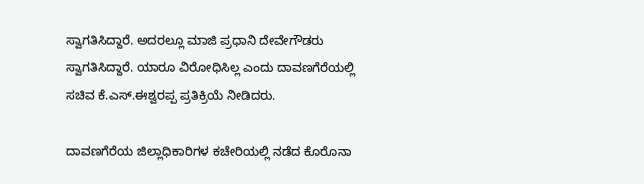ಸ್ವಾಗತಿಸಿದ್ದಾರೆ. ಅದರಲ್ಲೂ ಮಾಜಿ ಪ್ರಧಾನಿ ದೇವೇಗೌಡರು ಸ್ವಾಗತಿಸಿದ್ದಾರೆ. ಯಾರೂ ವಿರೋಧಿಸಿಲ್ಲ ಎಂದು ದಾವಣಗೆರೆಯಲ್ಲಿ ಸಚಿವ ಕೆ.ಎಸ್.ಈಶ್ವರಪ್ಪ ಪ್ರತಿಕ್ರಿಯೆ ‌ನೀಡಿದರು.

ದಾವಣಗೆರೆಯ ಜಿಲ್ಲಾಧಿಕಾರಿಗಳ ಕಚೇರಿಯಲ್ಲಿ ನಡೆದ ಕೊರೊನಾ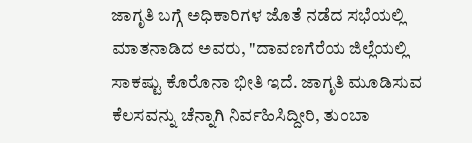ಜಾಗೃತಿ ಬಗ್ಗೆ ಅಧಿಕಾರಿಗಳ ಜೊತೆ ನಡೆದ ಸಭೆಯಲ್ಲಿ ಮಾತನಾಡಿದ ಅವರು, "ದಾವಣಗೆರೆಯ ಜಿಲ್ಲೆಯಲ್ಲಿ ಸಾಕಷ್ಟು ಕೊರೊನಾ ಭೀತಿ ಇದೆ. ಜಾಗೃತಿ ಮೂಡಿಸುವ ಕೆಲಸವನ್ನು ಚೆನ್ನಾಗಿ ನಿರ್ವಹಿಸಿದ್ದೀರಿ, ತುಂಬಾ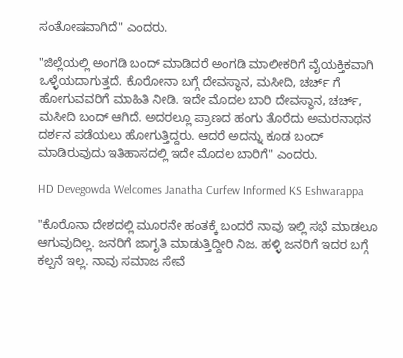ಸಂತೋಷವಾಗಿದೆ" ಎಂದರು.

"ಜಿಲ್ಲೆಯಲ್ಲಿ ಅಂಗಡಿ ಬಂದ್ ಮಾಡಿದರೆ ಅಂಗಡಿ ಮಾಲೀಕರಿಗೆ ವೈಯಕ್ತಿಕವಾಗಿ ಒಳ್ಳೆಯದಾಗುತ್ತದೆ. ಕೊರೋನಾ ಬಗ್ಗೆ ದೇವಸ್ಥಾನ, ಮಸೀದಿ, ಚರ್ಚ್ ಗೆ ಹೋಗುವವರಿಗೆ ಮಾಹಿತಿ ನೀಡಿ. ಇದೇ ಮೊದಲ ಬಾರಿ ದೇವಸ್ಥಾನ, ಚರ್ಚ್, ಮಸೀದಿ ಬಂದ್ ಆಗಿದೆ. ಅದರಲ್ಲೂ ಪ್ರಾಣದ ಹಂಗು ತೊರೆದು ಅಮರನಾಥನ ದರ್ಶನ ಪಡೆಯಲು ಹೋಗುತ್ತಿದ್ದರು‌. ಆದರೆ ಅದನ್ನು ಕೂಡ ಬಂದ್ ಮಾಡಿರುವುದು ಇತಿಹಾಸದಲ್ಲಿ ಇದೇ ಮೊದಲ ಬಾರಿಗೆ" ಎಂದರು.

HD Devegowda Welcomes Janatha Curfew Informed KS Eshwarappa

"ಕೊರೊನಾ ದೇಶದಲ್ಲಿ ಮೂರನೇ ಹಂತಕ್ಕೆ ಬಂದರೆ ನಾವು ಇಲ್ಲಿ ಸಭೆ ಮಾಡಲೂ ಆಗುವುದಿಲ್ಲ. ಜನರಿಗೆ ಜಾಗೃತಿ ಮಾಡುತ್ತಿದ್ದೀರಿ ನಿಜ. ಹಳ್ಳಿ ಜನರಿಗೆ ಇದರ ಬಗ್ಗೆ ಕಲ್ಪನೆ ಇಲ್ಲ. ನಾವು ಸಮಾಜ ಸೇವೆ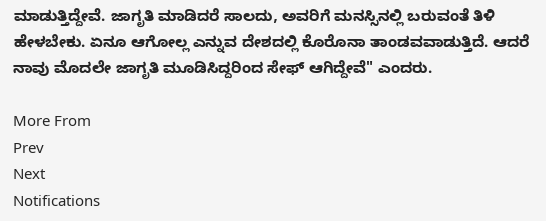ಮಾಡುತ್ತಿದ್ದೇವೆ. ಜಾಗೃತಿ ಮಾಡಿದರೆ ಸಾಲದು, ಅವರಿಗೆ ಮನಸ್ಸಿನಲ್ಲಿ ಬರುವಂತೆ ತಿಳಿ ಹೇಳಬೇಕು. ಏನೂ ಆಗೋಲ್ಲ ಎನ್ನುವ ದೇಶದಲ್ಲಿ ಕೊರೊನಾ‌ ತಾಂಡವವಾಡುತ್ತಿದೆ. ಆದರೆ ನಾವು ಮೊದಲೇ ಜಾಗೃತಿ ಮೂಡಿಸಿದ್ದರಿಂದ ಸೇಫ್ ಆಗಿದ್ದೇವೆ" ಎಂದರು.

More From
Prev
Next
Notifications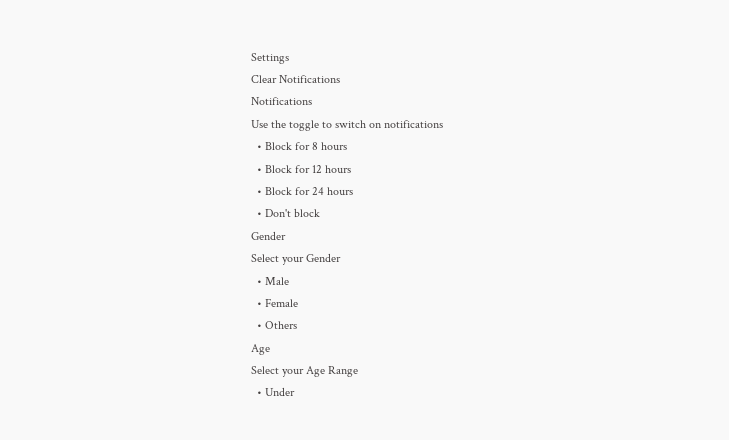Settings
Clear Notifications
Notifications
Use the toggle to switch on notifications
  • Block for 8 hours
  • Block for 12 hours
  • Block for 24 hours
  • Don't block
Gender
Select your Gender
  • Male
  • Female
  • Others
Age
Select your Age Range
  • Under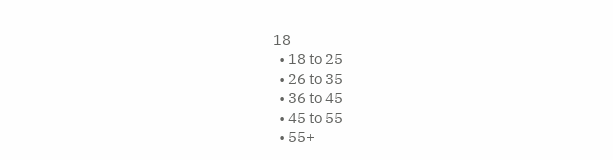18
  • 18 to 25
  • 26 to 35
  • 36 to 45
  • 45 to 55
  • 55+